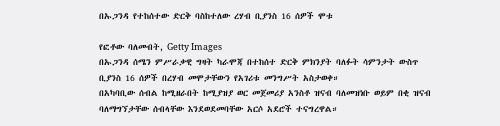በኡጋንዳ የተከሰተው ድርቅ ባስከተለው ረሃብ ቢያንስ 16 ሰዎች ሞቱ

የፎቶው ባለመብት, Getty Images
በኡጋንዳ ሰሜን ምሥራቃዊ ግዛት ካራሞጃ በተከሰተ ድርቅ ምክንያት ባለፉት ሳምንታት ውስጥ ቢያንስ 16 ሰዎች በረሃብ መሞታቸውን የአገሪቱ መንግሥት አስታወቀ።
በአካባቢው ሰብል ከሚዘራበት ከሚያዝያ ወር መጀመሪያ አንስቶ ዝናብ ባለመዝነቡ ወይም በቂ ዝናብ ባለማግኘታቸው ሰብላቸው እንደወደመባቸው አርሶ አደሮች ተናግረዋል።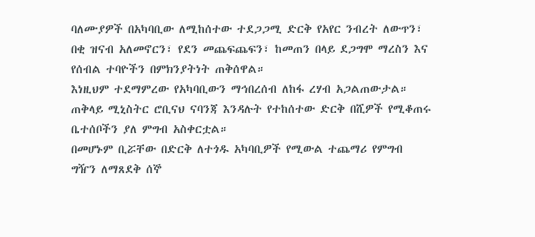ባለሙያዎች በአካባቢው ለሚከሰተው ተደጋጋሚ ድርቅ የአየር ንብረት ለውጥን፣ በቂ ዝናብ አለመኖርን፣ የደን መጨፍጨፍን፣ ከመጠን በላይ ደጋግሞ ማረስን እና የሰብል ተባዮችን በምክንያትነት ጠቅሰዋል።
እነዚህም ተደማምረው የአካባቢውን ማኅበረሰብ ለከፋ ረሃብ አጋልጠውታል።
ጠቅላይ ሚኒስትር ሮቢናህ ናባንጃ እንዳሉት የተከሰተው ድርቅ በሺዎች የሚቆጠሩ ቤተሰቦችን ያለ ምግብ አስቀርቷል።
በመሆኑም ቢሯቸው በድርቅ ለተጎዱ አካባቢዎች የሚውል ተጨማሪ የምግብ ግዥን ለማጸደቅ ሰኞ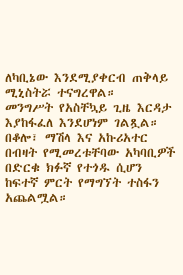ለካቢኔው እንደሚያቀርብ ጠቅላይ ሚኒስትሯ ተናግረዋል።
መንግሥት የአስቸኳይ ጊዜ እርዳታ እያከፋፈለ እንደሆነም ገልጿል።
በቆሎ፣ ማሽላ እና አኩሪአተር በብዛት የሚመረቱቸባው አካባቢዎች በድርቁ ክፉኛ የተጎዱ ሲሆን ከፍተኛ ምርት የማግኘት ተስፋን አጨልሟል።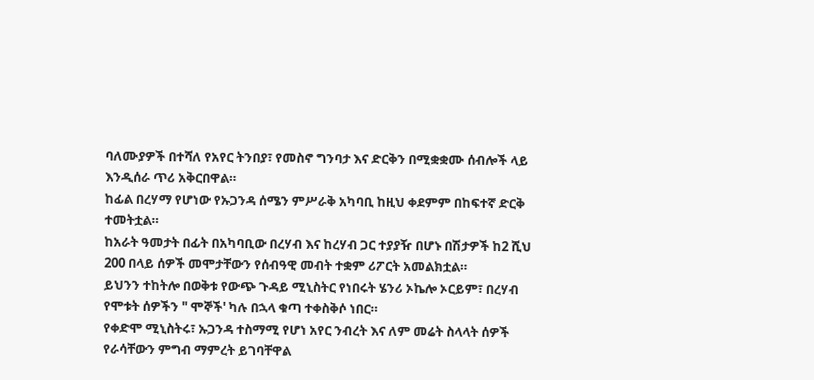ባለሙያዎች በተሻለ የአየር ትንበያ፣ የመስኖ ግንባታ እና ድርቅን በሚቋቋሙ ሰብሎች ላይ እንዲሰራ ጥሪ አቅርበዋል።
ከፊል በረሃማ የሆነው የኡጋንዳ ሰሜን ምሥራቅ አካባቢ ከዚህ ቀደምም በከፍተኛ ድርቅ ተመትቷል።
ከአራት ዓመታት በፊት በአካባቢው በረሃብ እና ከረሃብ ጋር ተያያዥ በሆኑ በሽታዎች ከ2 ሺህ 200 በላይ ሰዎች መሞታቸውን የሰብዓዊ መብት ተቋም ሪፖርት አመልክቷል።
ይህንን ተከትሎ በወቅቱ የውጭ ጉዳይ ሚኒስትር የነበሩት ሄንሪ ኦኬሎ ኦርይም፣ በረሃብ የሞቱት ሰዎችን " ሞኞች' ካሉ በኋላ ቁጣ ተቀስቅሶ ነበር።
የቀድሞ ሚኒስትሩ፣ ኡጋንዳ ተስማሚ የሆነ አየር ንብረት እና ለም መሬት ስላላት ሰዎች የራሳቸውን ምግብ ማምረት ይገባቸዋል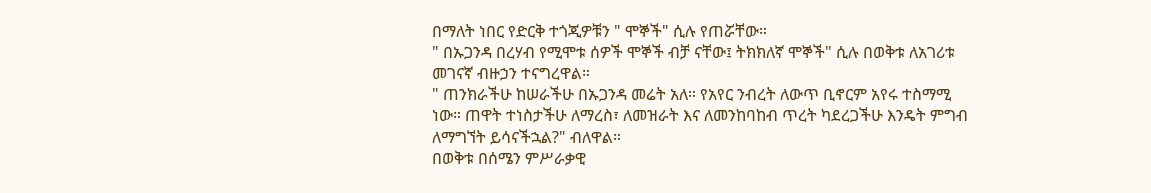በማለት ነበር የድርቅ ተጎጂዎቹን " ሞኞች" ሲሉ የጠሯቸው።
" በኡጋንዳ በረሃብ የሚሞቱ ሰዎች ሞኞች ብቻ ናቸው፤ ትክክለኛ ሞኞች" ሲሉ በወቅቱ ለአገሪቱ መገናኛ ብዙኃን ተናግረዋል።
" ጠንክራችሁ ከሠራችሁ በኡጋንዳ መሬት አለ። የአየር ንብረት ለውጥ ቢኖርም አየሩ ተስማሚ ነው። ጠዋት ተነስታችሁ ለማረስ፣ ለመዝራት እና ለመንከባከብ ጥረት ካደረጋችሁ እንዴት ምግብ ለማግኘት ይሳናችኋል?" ብለዋል።
በወቅቱ በሰሜን ምሥራቃዊ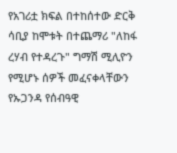የአገሪቷ ክፍል በተከሰተው ድርቅ ሳቢያ ከሞቱት በተጨማሪ "ለከፋ ረሃብ የተዳረጉ" ግማሽ ሚሊዮን የሚሆኑ ሰዎች መፈናቀላቸውን የኡጋንዳ የሰብዓዊ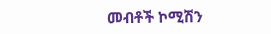መብቶች ኮሚሽን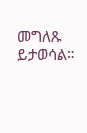መግለጹ ይታወሳል።